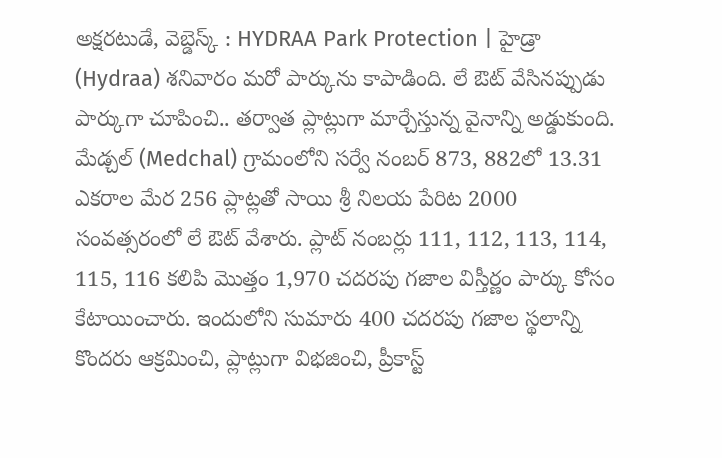అక్షరటుడే, వెబ్డెస్క్ : HYDRAA Park Protection | హైడ్రా (Hydraa) శనివారం మరో పార్కును కాపాడింది. లే ఔట్ వేసినప్పుడు పార్కుగా చూపించి.. తర్వాత ప్లాట్లుగా మార్చేస్తున్న వైనాన్ని అడ్డుకుంది.
మేడ్చల్ (Medchal) గ్రామంలోని సర్వే నంబర్ 873, 882లో 13.31 ఎకరాల మేర 256 ప్లాట్లతో సాయి శ్రీ నిలయ పేరిట 2000 సంవత్సరంలో లే ఔట్ వేశారు. ప్లాట్ నంబర్లు 111, 112, 113, 114, 115, 116 కలిపి మొత్తం 1,970 చదరపు గజాల విస్తీర్ణం పార్కు కోసం కేటాయించారు. ఇందులోని సుమారు 400 చదరపు గజాల స్థలాన్ని కొందరు ఆక్రమించి, ప్లాట్లుగా విభజించి, ప్రీకాస్ట్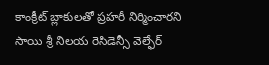కాంక్రీట్ బ్లాకులతో ప్రహరీ నిర్మించారని సాయి శ్రీ నిలయ రెసిడెన్సీ వెల్ఫేర్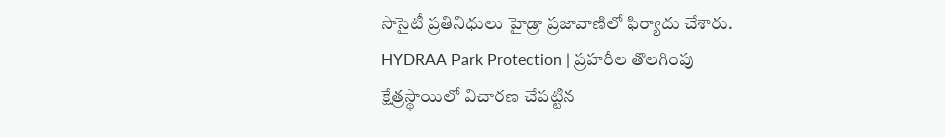సొసైటీ ప్రతినిధులు హైడ్రా ప్రజావాణిలో ఫిర్యాదు చేశారు.
HYDRAA Park Protection | ప్రహరీల తొలగింపు
క్షేత్రస్థాయిలో విచారణ చేపట్టిన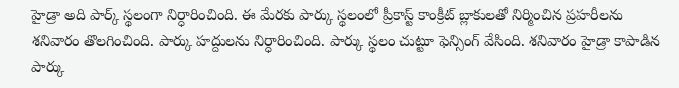హైడ్రా అది పార్క్ స్థలంగా నిర్ధారించింది. ఈ మేరకు పార్కు స్థలంలో ప్రీకాస్ట్ కాంక్రీట్ బ్లాకులతో నిర్మించిన ప్రహరీలను శనివారం తొలగించింది. పార్కు హద్దులను నిర్ధారించింది. పార్కు స్థలం చుట్టూ ఫెన్సింగ్ వేసింది. శనివారం హైడ్రా కాపాడిన పార్కు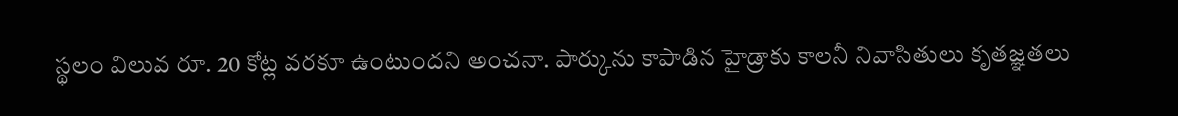స్థలం విలువ రూ. 20 కోట్ల వరకూ ఉంటుందని అంచనా. పార్కును కాపాడిన హైడ్రాకు కాలనీ నివాసితులు కృతజ్ఞతలు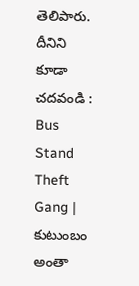తెలిపారు.
దీనిని కూడా చదవండి : Bus Stand Theft Gang | కుటుంబం అంతా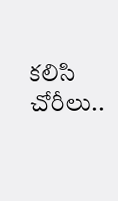కలిసి చోరీలు..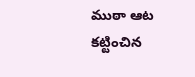ముఠా ఆట కట్టించిన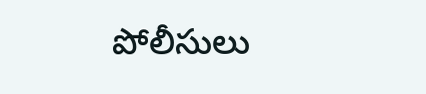పోలీసులు